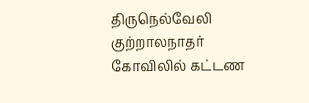திருநெல்வேலி குற்றாலநாதர் கோவிலில் கட்டண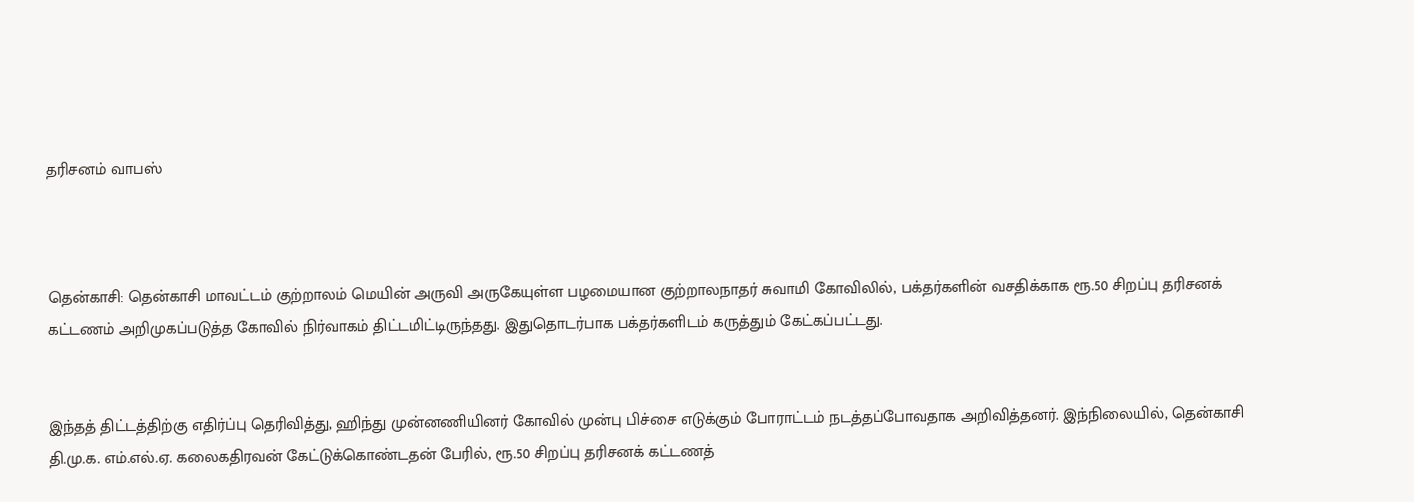தரிசனம் வாபஸ்



தென்காசி: தென்காசி மாவட்டம் குற்றாலம் மெயின் அருவி அருகேயுள்ள பழமையான குற்றாலநாதர் சுவாமி கோவிலில், பக்தர்களின் வசதிக்காக ரூ.50 சிறப்பு தரிசனக் கட்டணம் அறிமுகப்படுத்த கோவில் நிர்வாகம் திட்டமிட்டிருந்தது. இதுதொடர்பாக பக்தர்களிடம் கருத்தும் கேட்கப்பட்டது.


இந்தத் திட்டத்திற்கு எதிர்ப்பு தெரிவித்து, ஹிந்து முன்னணியினர் கோவில் முன்பு பிச்சை எடுக்கும் போராட்டம் நடத்தப்போவதாக அறிவித்தனர். இந்நிலையில், தென்காசி தி.மு.க. எம்.எல்.ஏ. கலைகதிரவன் கேட்டுக்கொண்டதன் பேரில், ரூ.50 சிறப்பு தரிசனக் கட்டணத்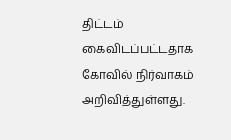திட்டம் கைவிடப்பட்டதாக கோவில் நிர்வாகம் அறிவித்துள்ளது.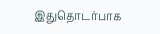இதுதொடர்பாக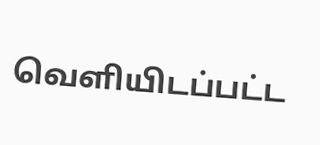வெளியிடப்பட்ட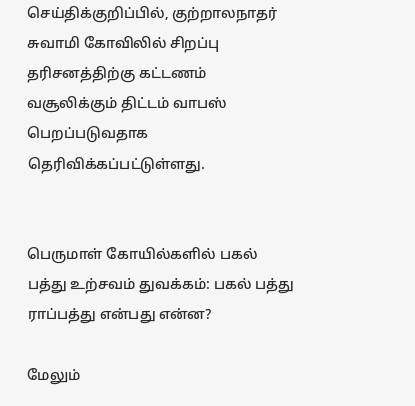செய்திக்குறிப்பில், குற்றாலநாதர் சுவாமி கோவிலில் சிறப்பு தரிசனத்திற்கு கட்டணம் வசூலிக்கும் திட்டம் வாபஸ் பெறப்படுவதாக தெரிவிக்கப்பட்டுள்ளது.


பெருமாள் கோயில்களில் பகல் பத்து உற்சவம் துவக்கம்: பகல் பத்து ராப்பத்து என்பது என்ன?

மேலும்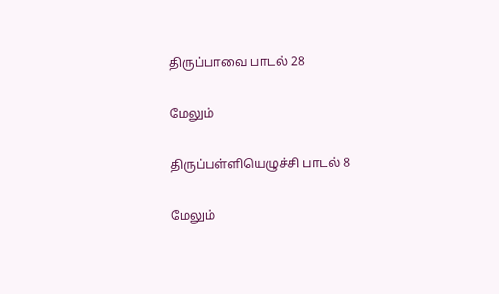திருப்பாவை பாடல் 28

மேலும்

திருப்பள்ளியெழுச்சி பாடல் 8

மேலும்